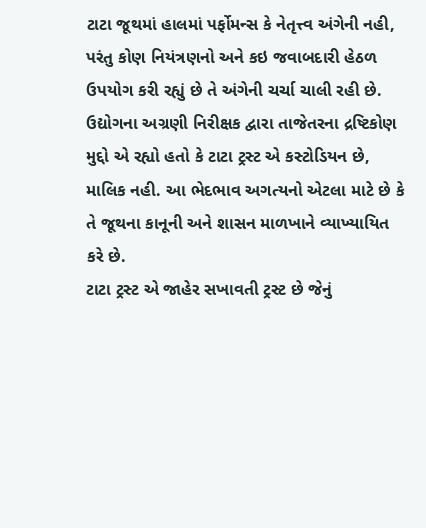ટાટા જૂથમાં હાલમાં પર્ફોમન્સ કે નેતૃત્ત્વ અંગેની નહી, પરંતુ કોણ નિયંત્રણનો અને કઇ જવાબદારી હેઠળ ઉપયોગ કરી રહ્યું છે તે અંગેની ચર્ચા ચાલી રહી છે. ઉદ્યોગના અગ્રણી નિરીક્ષક દ્વારા તાજેતરના દ્રષ્ટિકોણ મુદ્દો એ રહ્યો હતો કે ટાટા ટ્રસ્ટ એ કસ્ટોડિયન છે, માલિક નહી. આ ભેદભાવ અગત્યનો એટલા માટે છે કે તે જૂથના કાનૂની અને શાસન માળખાને વ્યાખ્યાયિત કરે છે.
ટાટા ટ્રસ્ટ એ જાહેર સખાવતી ટ્રસ્ટ છે જેનું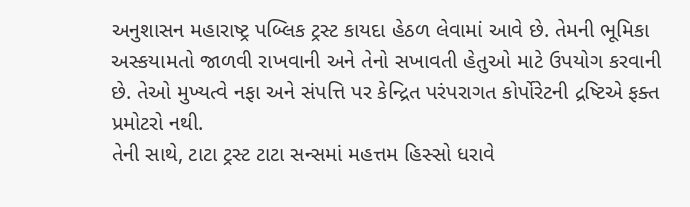અનુશાસન મહારાષ્ટ્ર પબ્લિક ટ્રસ્ટ કાયદા હેઠળ લેવામાં આવે છે. તેમની ભૂમિકા અસ્કયામતો જાળવી રાખવાની અને તેનો સખાવતી હેતુઓ માટે ઉપયોગ કરવાની છે. તેઓ મુખ્યત્વે નફા અને સંપત્તિ પર કેન્દ્રિત પરંપરાગત કોર્પોરેટની દ્રષ્ટિએ ફક્ત પ્રમોટરો નથી.
તેની સાથે, ટાટા ટ્રસ્ટ ટાટા સન્સમાં મહત્તમ હિસ્સો ધરાવે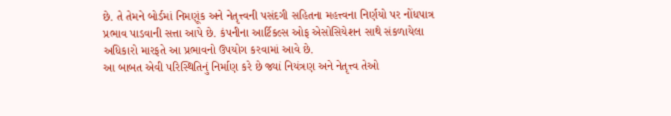છે. તે તેમને બોર્ડમાં નિમણૂંક અને નેતૃત્ત્વની પસંદગી સહિતના મહત્ત્વના નિર્ણયો પર નોંધપાત્ર પ્રભાવ પાડવાની સત્તા આપે છે. કંપનીના આર્ટિકલ્સ ઓફ એસોસિયેશન સાથે સંકળાયેલા અધિકારો મારફતે આ પ્રભાવનો ઉપયોગ કરવામાં આવે છે.
આ બાબત એવી પરિસ્થિતિનું નિર્માણ કરે છે જ્યાં નિયંત્રણ અને નેતૃત્ત્વ તેઓ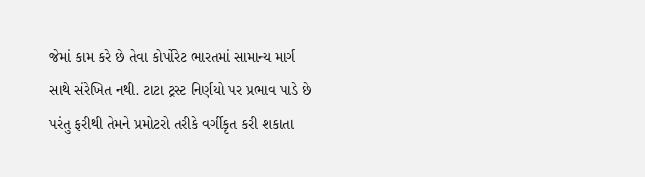જેમાં કામ કરે છે તેવા કોર્પોરેટ ભારતમાં સામાન્ય માર્ગ સાથે સંરેખિત નથી. ટાટા ટ્રસ્ટ નિર્ણયો પર પ્રભાવ પાડે છે પરંતુ ફરીથી તેમને પ્રમોટરો તરીકે વર્ગીકૃત કરી શકાતા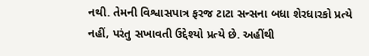નથી. તેમની વિશ્વાસપાત્ર ફરજ ટાટા સન્સના બધા શેરધારકો પ્રત્યે નહીં, પરંતુ સખાવતી ઉદ્દેશ્યો પ્રત્યે છે. અહીંથી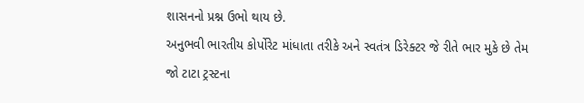શાસનનો પ્રશ્ન ઉભો થાય છે.
અનુભવી ભારતીય કોર્પોરેટ માંધાતા તરીકે અને સ્વતંત્ર ડિરેક્ટર જે રીતે ભાર મુકે છે તેમ જો ટાટા ટ્રસ્ટના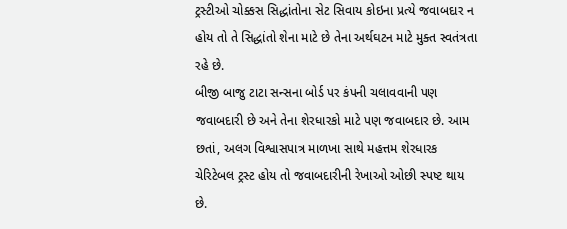ટ્રસ્ટીઓ ચોક્કસ સિદ્ધાંતોના સેટ સિવાય કોઇના પ્રત્યે જવાબદાર ન હોય તો તે સિદ્ધાંતો શેના માટે છે તેના અર્થઘટન માટે મુક્ત સ્વતંત્રતા રહે છે.
બીજી બાજુ ટાટા સન્સના બોર્ડ પર કંપની ચલાવવાની પણ જવાબદારી છે અને તેના શેરધારકો માટે પણ જવાબદાર છે. આમ છતાં, અલગ વિશ્વાસપાત્ર માળખા સાથે મહત્તમ શેરધારક ચેરિટેબલ ટ્રસ્ટ હોય તો જવાબદારીની રેખાઓ ઓછી સ્પષ્ટ થાય છે.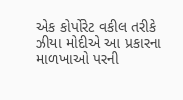એક કોર્પોરેટ વકીલ તરીકે ઝીયા મોદીએ આ પ્રકારના માળખાઓ પરની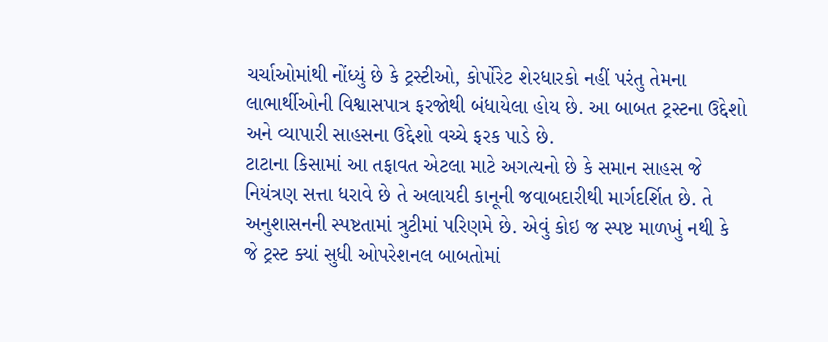ચર્ચાઓમાંથી નોંધ્યું છે કે ટ્રસ્ટીઓ, કોર્પોરેટ શેરધારકો નહીં પરંતુ તેમના લાભાર્થીઓની વિશ્વાસપાત્ર ફરજોથી બંધાયેલા હોય છે. આ બાબત ટ્રસ્ટના ઉદ્દેશો અને વ્યાપારી સાહસના ઉદ્દેશો વચ્ચે ફરક પાડે છે.
ટાટાના કિસામાં આ તફાવત એટલા માટે અગત્યનો છે કે સમાન સાહસ જે નિયંત્રણ સત્તા ધરાવે છે તે અલાયદી કાનૂની જવાબદારીથી માર્ગદર્શિત છે. તે અનુશાસનની સ્પષ્ટતામાં ત્રુટીમાં પરિણમે છે. એવું કોઇ જ સ્પષ્ટ માળખું નથી કે જે ટ્રસ્ટ ક્યાં સુધી ઓપરેશનલ બાબતોમાં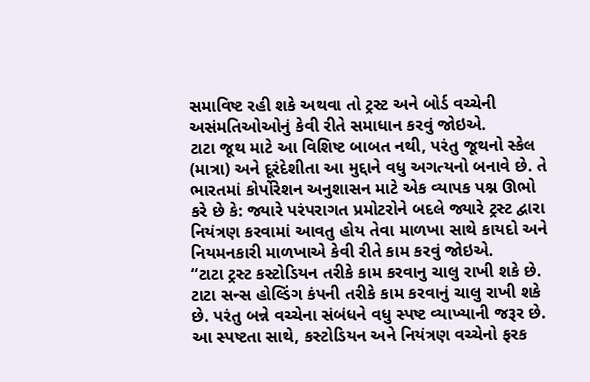સમાવિષ્ટ રહી શકે અથવા તો ટ્રસ્ટ અને બોર્ડ વચ્ચેની અસંમતિઓઓનું કેવી રીતે સમાધાન કરવું જોઇએ.
ટાટા જૂથ માટે આ વિશિષ્ટ બાબત નથી, પરંતુ જૂથનો સ્કેલ (માત્રા) અને દૂરંદેશીતા આ મુદ્દાને વધુ અગત્યનો બનાવે છે. તે ભારતમાં કોર્પોરેશન અનુશાસન માટે એક વ્યાપક પશ્ન ઊભો કરે છે કે: જ્યારે પરંપરાગત પ્રમોટરોને બદલે જ્યારે ટ્રસ્ટ દ્વારા નિયંત્રણ કરવામાં આવતુ હોય તેવા માળખા સાથે કાયદો અને નિયમનકારી માળખાએ કેવી રીતે કામ કરવું જોઇએ.
“ટાટા ટ્રસ્ટ કસ્ટોડિયન તરીકે કામ કરવાનુ ચાલુ રાખી શકે છે. ટાટા સન્સ હોલ્ડિંગ કંપની તરીકે કામ કરવાનું ચાલુ રાખી શકે છે. પરંતુ બન્ને વચ્ચેના સંબંધને વધુ સ્પષ્ટ વ્યાખ્યાની જરૂર છે. આ સ્પષ્ટતા સાથે, કસ્ટોડિયન અને નિયંત્રણ વચ્ચેનો ફરક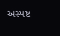અસ્પષ્ટ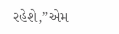રહેશે,”એમ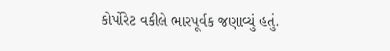કોર્પોરેટ વકીલે ભારપૂર્વક જણાવ્યું હતું.